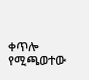ቀጥሎ የሚጫወተው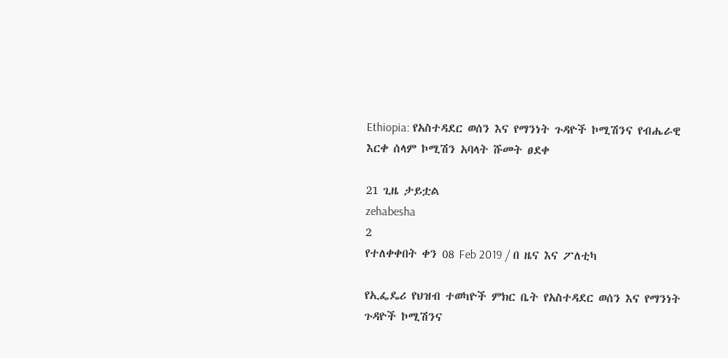Ethiopia: የአስተዳደር ወሰን እና የማንነት ጉዳዮች ኮሚሽንና የብሔራዊ እርቀ ሰላም ኮሚሽን አባላት ሹመት ፀደቀ

21 ጊዜ ታይቷል
zehabesha
2
የተለቀቀበት ቀን 08 Feb 2019 / በ ዜና እና ፖለቲካ

የኢፌዴሪ የህዝብ ተወካዮች ምክር ቤት የአስተዳደር ወሰን እና የማንነት ጉዳዮች ኮሚሽንና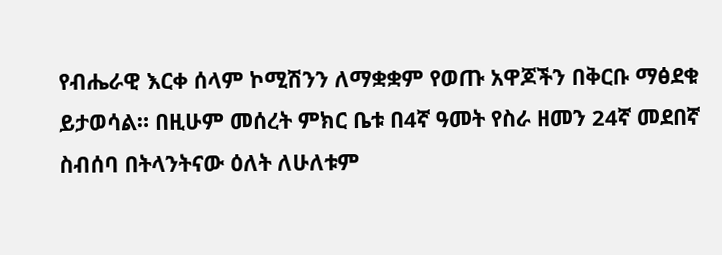የብሔራዊ እርቀ ሰላም ኮሚሽንን ለማቋቋም የወጡ አዋጆችን በቅርቡ ማፅደቁ ይታወሳል። በዚሁም መሰረት ምክር ቤቱ በ4ኛ ዓመት የስራ ዘመን 24ኛ መደበኛ ስብሰባ በትላንትናው ዕለት ለሁለቱም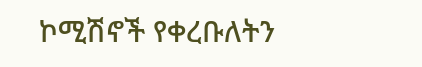ኮሚሽኖች የቀረቡለትን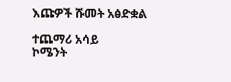እጩዎች ሹመት አፅድቋል

ተጨማሪ አሳይ
ኮሜንት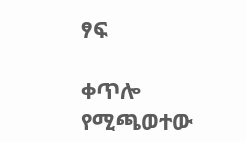ፃፍ

ቀጥሎ የሚጫወተው